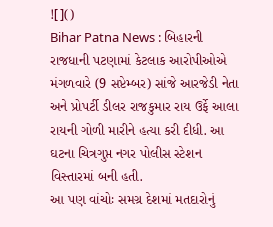![]()
Bihar Patna News : બિહારની રાજધાની પટણામાં કેટલાક આરોપીઓએ મંગળવારે (9 સપ્ટેમ્બર) સાંજે આરજેડી નેતા અને પ્રોપર્ટી ડીલર રાજકુમાર રાય ઉર્ફે આલા રાયની ગોળી મારીને હત્યા કરી દીધી. આ ઘટના ચિત્રગુપ્ત નગર પોલીસ સ્ટેશન વિસ્તારમાં બની હતી.
આ પણ વાંચોઃ સમગ્ર દેશમાં મતદારોનું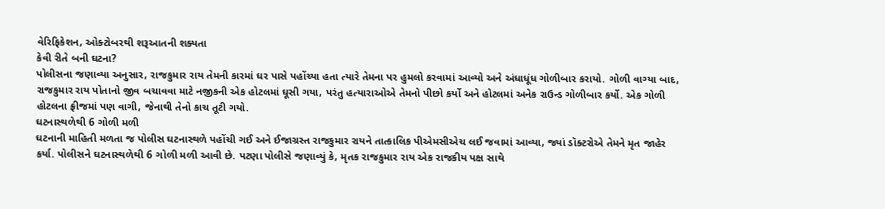વેરિફિકેશન, ઓક્ટોબરથી શરૂઆતની શક્યતા
કેવી રીતે બની ઘટના?
પોલીસના જણાવ્યા અનુસાર, રાજકુમાર રાય તેમની કારમાં ઘર પાસે પહોંચ્યા હતા ત્યારે તેમના પર હુમલો કરવામાં આવ્યો અને અંધાધૂંધ ગોળીબાર કરાયો. ગોળી વાગ્યા બાદ, રાજકુમાર રાય પોતાનો જીવ બચાવવા માટે નજીકની એક હોટલમાં ઘૂસી ગયા, પરંતુ હત્યારાઓએ તેમનો પીછો કર્યો અને હોટલમાં અનેક રાઉન્ડ ગોળીબાર કર્યો. એક ગોળી હોટલના ફ્રીજમાં પણ વાગી, જેનાથી તેનો કાચ તૂટી ગયો.
ઘટનાસ્થળેથી 6 ગોળી મળી
ઘટનાની માહિતી મળતા જ પોલીસ ઘટનાસ્થળે પહોંચી ગઈ અને ઈજાગ્રસ્ત રાજકુમાર રાયને તાત્કાલિક પીએમસીએચ લઈ જવામાં આવ્યા, જ્યાં ડૉક્ટરોએ તેમને મૃત જાહેર કર્યા. પોલીસને ઘટનાસ્થળેથી 6 ગોળી મળી આવી છે. પટણા પોલીસે જણાવ્યું કે, મૃતક રાજકુમાર રાય એક રાજકીય પક્ષ સાથે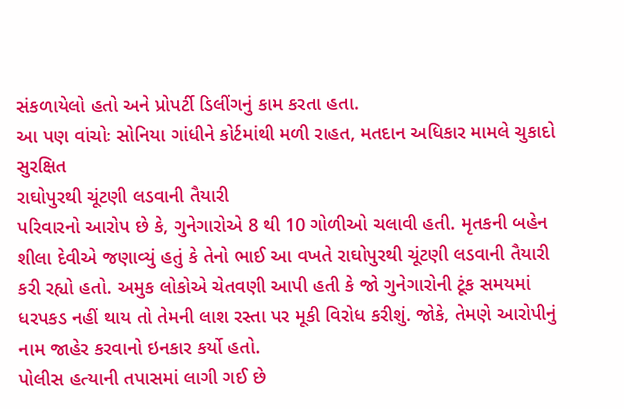સંકળાયેલો હતો અને પ્રોપર્ટી ડિલીંગનું કામ કરતા હતા.
આ પણ વાંચોઃ સોનિયા ગાંધીને કોર્ટમાંથી મળી રાહત, મતદાન અધિકાર મામલે ચુકાદો સુરક્ષિત
રાઘોપુરથી ચૂંટણી લડવાની તૈયારી
પરિવારનો આરોપ છે કે, ગુનેગારોએ 8 થી 10 ગોળીઓ ચલાવી હતી. મૃતકની બહેન શીલા દેવીએ જણાવ્યું હતું કે તેનો ભાઈ આ વખતે રાઘોપુરથી ચૂંટણી લડવાની તૈયારી કરી રહ્યો હતો. અમુક લોકોએ ચેતવણી આપી હતી કે જો ગુનેગારોની ટૂંક સમયમાં ધરપકડ નહીં થાય તો તેમની લાશ રસ્તા પર મૂકી વિરોધ કરીશું. જોકે, તેમણે આરોપીનું નામ જાહેર કરવાનો ઇનકાર કર્યો હતો.
પોલીસ હત્યાની તપાસમાં લાગી ગઈ છે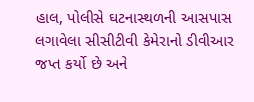હાલ, પોલીસે ઘટનાસ્થળની આસપાસ લગાવેલા સીસીટીવી કેમેરાનો ડીવીઆર જપ્ત કર્યો છે અને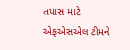તપાસ માટે એફએસએલ ટીમને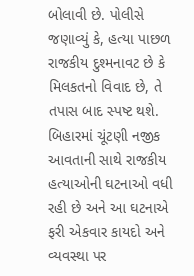બોલાવી છે. પોલીસે જણાવ્યું કે, હત્યા પાછળ રાજકીય દુશ્મનાવટ છે કે મિલકતનો વિવાદ છે, તે તપાસ બાદ સ્પષ્ટ થશે. બિહારમાં ચૂંટણી નજીક આવતાની સાથે રાજકીય હત્યાઓની ઘટનાઓ વધી રહી છે અને આ ઘટનાએ ફરી એકવાર કાયદો અને વ્યવસ્થા પર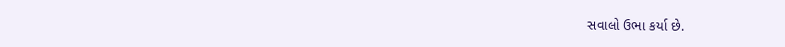સવાલો ઉભા કર્યા છે.